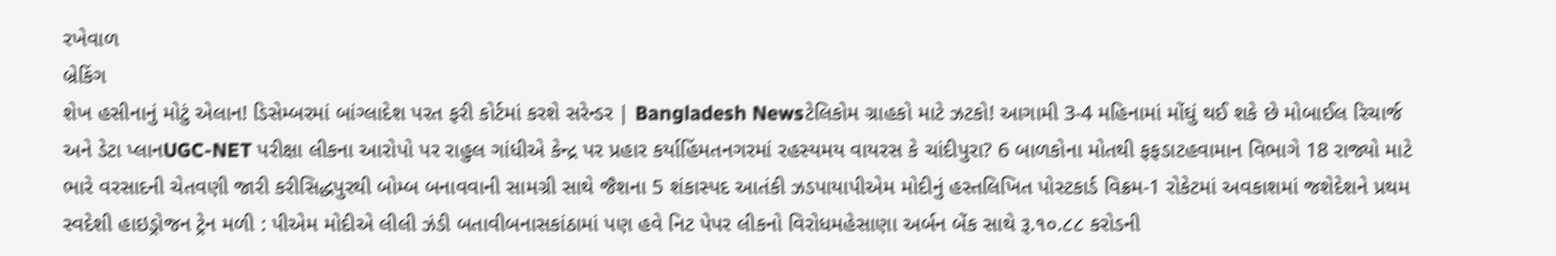રખેવાળ
બ્રેકિંગ
શેખ હસીનાનું મોટું એલાન! ડિસેમ્બરમાં બાંગ્લાદેશ પરત ફરી કોર્ટમાં કરશે સરેન્ડર | Bangladesh Newsટેલિકોમ ગ્રાહકો માટે ઝટકો! આગામી 3-4 મહિનામાં મોંઘું થઈ શકે છે મોબાઈલ રિચાર્જ અને ડેટા પ્લાનUGC-NET પરીક્ષા લીકના આરોપો પર રાહુલ ગાંધીએ કેન્દ્ર પર પ્રહાર કર્યાહિંમતનગરમાં રહસ્યમય વાયરસ કે ચાંદીપુરા? 6 બાળકોના મોતથી ફફડાટહવામાન વિભાગે 18 રાજ્યો માટે ભારે વરસાદની ચેતવણી જારી કરીસિદ્ધપુરથી બોમ્બ બનાવવાની સામગ્રી સાથે જૈશના 5 શંકાસ્પદ આતંકી ઝડપાયાપીએમ મોદીનું હસ્તલિખિત પોસ્ટકાર્ડ વિક્રમ-1 રોકેટમાં અવકાશમાં જશેદેશને પ્રથમ સ્વદેશી હાઇડ્રોજન ટ્રેન મળી : પીએમ મોદીએ લીલી ઝંડી બતાવીબનાસકાંઠામાં પણ હવે નિટ પેપર લીકનો વિરોધમહેસાણા અર્બન બેંક સાથે રૂ.૧૦.૮૮ કરોડની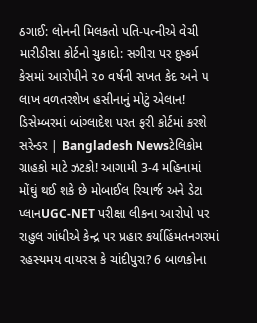ઠગાઈ: લોનની મિલકતો પતિ-પત્નીએ વેચી મારીડીસા કોર્ટનો ચુકાદો: સગીરા પર દુષ્કર્મ કેસમાં આરોપીને ૨૦ વર્ષની સખત કેદ અને ૫ લાખ વળતરશેખ હસીનાનું મોટું એલાન! ડિસેમ્બરમાં બાંગ્લાદેશ પરત ફરી કોર્ટમાં કરશે સરેન્ડર | Bangladesh Newsટેલિકોમ ગ્રાહકો માટે ઝટકો! આગામી 3-4 મહિનામાં મોંઘું થઈ શકે છે મોબાઈલ રિચાર્જ અને ડેટા પ્લાનUGC-NET પરીક્ષા લીકના આરોપો પર રાહુલ ગાંધીએ કેન્દ્ર પર પ્રહાર કર્યાહિંમતનગરમાં રહસ્યમય વાયરસ કે ચાંદીપુરા? 6 બાળકોના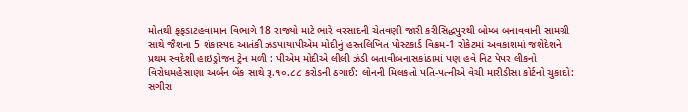મોતથી ફફડાટહવામાન વિભાગે 18 રાજ્યો માટે ભારે વરસાદની ચેતવણી જારી કરીસિદ્ધપુરથી બોમ્બ બનાવવાની સામગ્રી સાથે જૈશના 5 શંકાસ્પદ આતંકી ઝડપાયાપીએમ મોદીનું હસ્તલિખિત પોસ્ટકાર્ડ વિક્રમ-1 રોકેટમાં અવકાશમાં જશેદેશને પ્રથમ સ્વદેશી હાઇડ્રોજન ટ્રેન મળી : પીએમ મોદીએ લીલી ઝંડી બતાવીબનાસકાંઠામાં પણ હવે નિટ પેપર લીકનો વિરોધમહેસાણા અર્બન બેંક સાથે રૂ.૧૦.૮૮ કરોડની ઠગાઈ: લોનની મિલકતો પતિ-પત્નીએ વેચી મારીડીસા કોર્ટનો ચુકાદો: સગીરા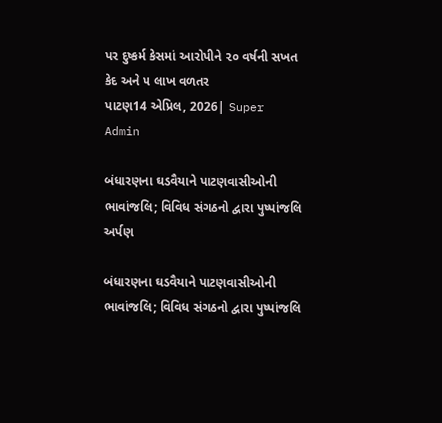પર દુષ્કર્મ કેસમાં આરોપીને ૨૦ વર્ષની સખત કેદ અને ૫ લાખ વળતર
પાટણ14 એપ્રિલ, 2026| Super Admin

બંધારણના ઘડવૈયાને પાટણવાસીઓની ભાવાંજલિ; વિવિધ સંગઠનો દ્વારા પુષ્પાંજલિ અર્પણ

બંધારણના ઘડવૈયાને પાટણવાસીઓની ભાવાંજલિ; વિવિધ સંગઠનો દ્વારા પુષ્પાંજલિ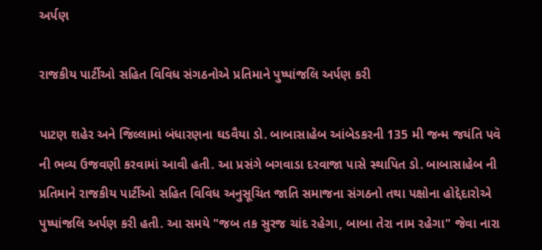અર્પણ

રાજકીય પાર્ટીઓ સહિત વિવિધ સંગઠનોએ પ્રતિમાને પુષ્પાંજલિ અર્પણ કરી

પાટણ શહેર અને જિલ્લામાં બંધારણના ઘડવૈયા ડો. બાબાસાહેબ આંબેડકરની 135 મી જન્મ જયંતિ પવૅ ની ભવ્ય ઉજવણી કરવામાં આવી હતી. આ પ્રસંગે બગવાડા દરવાજા પાસે સ્થાપિત ડો. બાબાસાહેબ ની પ્રતિમાને રાજકીય પાર્ટીઓ સહિત વિવિધ અનુસૂચિત જાતિ સમાજના સંગઠનો તથા પક્ષોના હોદ્દેદારોએ પુષ્પાંજલિ અર્પણ કરી હતી. આ સમયે "જબ તક સુરજ ચાંદ રહેગા, બાબા તેરા નામ રહેગા" જેવા નારા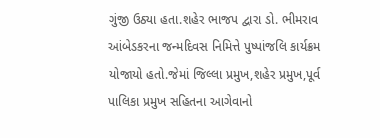ગુંજી ઉઠ્યા હતા.શહેર ભાજપ દ્વારા ડો. ભીમરાવ આંબેડકરના જન્મદિવસ નિમિત્તે પુષ્પાંજલિ કાર્યક્રમ યોજાયો હતો.જેમાં જિલ્લા પ્રમુખ,શહેર પ્રમુખ,પૂર્વ પાલિકા પ્રમુખ સહિતના આગેવાનો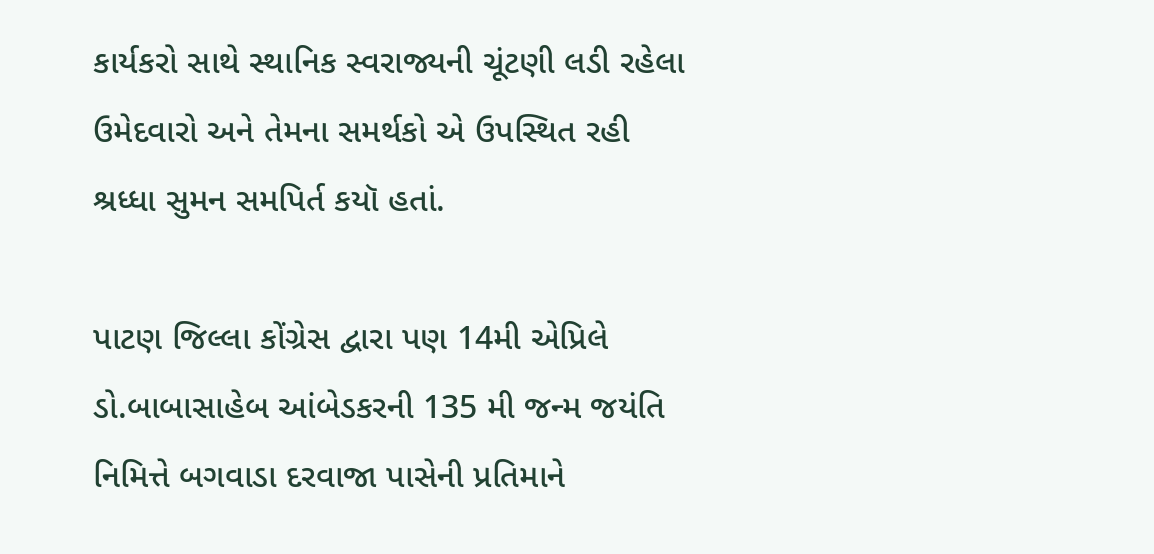કાર્યકરો સાથે સ્થાનિક સ્વરાજ્યની ચૂંટણી લડી રહેલા ઉમેદવારો અને તેમના સમર્થકો એ ઉપસ્થિત રહી શ્રધ્ધા સુમન સમપિર્ત કયૉ હતાં.

પાટણ જિલ્લા કોંગ્રેસ દ્વારા પણ 14મી એપ્રિલે ડો.બાબાસાહેબ આંબેડકરની 135 મી જન્મ જયંતિ નિમિત્તે બગવાડા દરવાજા પાસેની પ્રતિમાને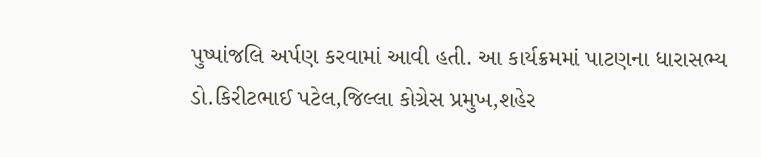પુષ્પાંજલિ અર્પણ કરવામાં આવી હતી. આ કાર્યક્રમમાં પાટણના ધારાસભ્ય ડો.કિરીટભાઈ પટેલ,જિલ્લા કોગ્રેસ પ્રમુખ,શહેર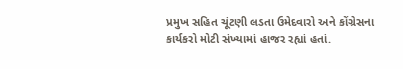પ્રમુખ સહિત ચૂંટણી લડતા ઉમેદવારો અને કોંગ્રેસના કાર્યકરો મોટી સંખ્યામાં હાજર રહ્યાં હતાં.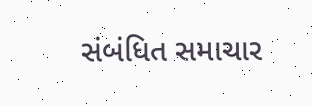સંબંધિત સમાચાર